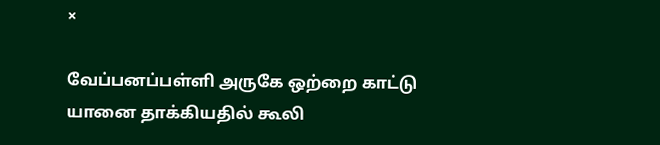×

வேப்பனப்பள்ளி அருகே ஒற்றை காட்டு யானை தாக்கியதில் கூலி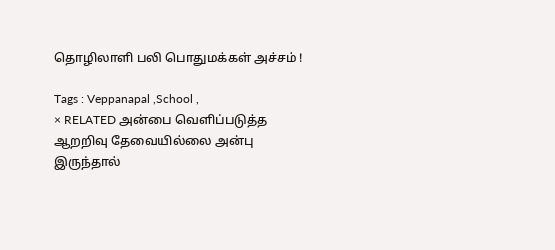தொழிலாளி பலி பொதுமக்கள் அச்சம் !

Tags : Veppanapal ,School ,
× RELATED அன்பை வெளிப்படுத்த ஆறறிவு தேவையில்லை அன்பு இருந்தால்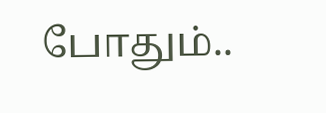போதும்..